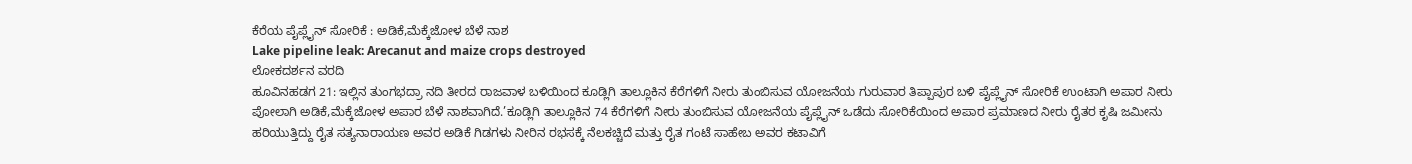ಕೆರೆಯ ಪೈಪ್ಲೈನ್ ಸೋರಿಕೆ : ಅಡಿಕೆ,ಮೆಕ್ಕೆಜೋಳ ಬೆಳೆ ನಾಶ
Lake pipeline leak: Arecanut and maize crops destroyed
ಲೋಕದರ್ಶನ ವರದಿ
ಹೂವಿನಹಡಗ 21: ಇಲ್ಲಿನ ತುಂಗಭದ್ರಾ ನದಿ ತೀರದ ರಾಜವಾಳ ಬಳಿಯಿಂದ ಕೂಡ್ಲಿಗಿ ತಾಲ್ಲೂಕಿನ ಕೆರೆಗಳಿಗೆ ನೀರು ತುಂಬಿಸುವ ಯೋಜನೆಯ ಗುರುವಾರ ತಿಪ್ಪಾಪುರ ಬಳಿ ಪೈಪ್ಲೈನ್ ಸೋರಿಕೆ ಉಂಟಾಗಿ ಅಪಾರ ನೀರು ಪೋಲಾಗಿ ಅಡಿಕೆ,ಮೆಕ್ಕೆಜೋಳ ಅಪಾರ ಬೆಳೆ ನಾಶವಾಗಿದೆ.’ಕೂಡ್ಲಿಗಿ ತಾಲ್ಲೂಕಿನ 74 ಕೆರೆಗಳಿಗೆ ನೀರು ತುಂಬಿಸುವ ಯೋಜನೆಯ ಪೈಪ್ಲೈನ್ ಒಡೆದು ಸೋರಿಕೆಯಿಂದ ಅಪಾರ ಪ್ರಮಾಣದ ನೀರು ರೈತರ ಕೃಷಿ ಜಮೀನು ಹರಿಯುತ್ತಿದ್ದು ರೈತ ಸತ್ಯನಾರಾಯಣ ಅವರ ಅಡಿಕೆ ಗಿಡಗಳು ನೀರಿನ ರಭಸಕ್ಕೆ ನೆಲಕಚ್ಚಿದೆ ಮತ್ತು ರೈತ ಗಂಟೆ ಸಾಹೇಬ ಅವರ ಕಟಾವಿಗೆ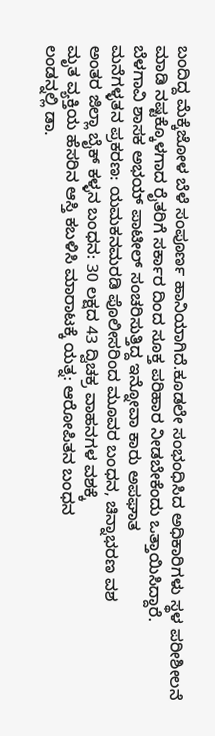ಬಂದಿದ್ದ ಮೆಕ್ಕೆಜೋಳ ಬೆಳೆ ಸಂಪೂರ್ಣ ಹಾನಿಯಾಗಿದೆ.ಕೂಡಲೇ ಸಂಭಂಧಿಸಿದ ಅಧಿಕಾರಿಗಳು ಸ್ಥಳ ಪರೀಶೀಲನೆ ಮಾಡಿ ನಷ್ಟಕ್ಕೊಳಗಾದ ರೈತರಿಗೆ ಸರ್ಕಾರ ದಿಂದ ಸೂಕ್ತ ಪರಿಹಾರ ನೀಡಬೇಕೆಂದು ಒತ್ತಾಯಿಸಿದ್ದಾರೆ.
ಬೆಳಗಾವಿ ಶಾಸಕ ಅಭಯ್ ಪಾಟೀಲ್ ಸಂಚರಿಸುತ್ತಿದ್ದ ಇನ್ನೋವಾ ಕಾರು ಅಪಘಾತ
ಮನೆಗಳ್ಳತನ ಪ್ರಕರಣ: ಯಮಕನಮರಡಿ ಪೊಲೀಸರಿಂದ ಮೂವರ ಬಂಧನ, ಚಿನ್ನಾಭರಣ ವಶ
ಅಂತರ ಜಿಲ್ಲಾ ಬೈಕ್ ಕಳ್ಳನ ಬಂಧನ: 30 ಲಕ್ಷದ 43 ದ್ವಿಚಕ್ರ ವಾಹನಗಳ ವಶಕ್ಕೆ
ಮೃತ ವ್ಯಕ್ತಿಯ ಹೆಸರಿನ ಆಸ್ತಿ ಕಬಳಿಸಿ ಮಾರಾಟಕ್ಕೆ ಯತ್ನ: ಆರೋಪಿತನ ಬಂಧನ
ಲಂಡನ್ನಲ್ಲಿ ಡಾ.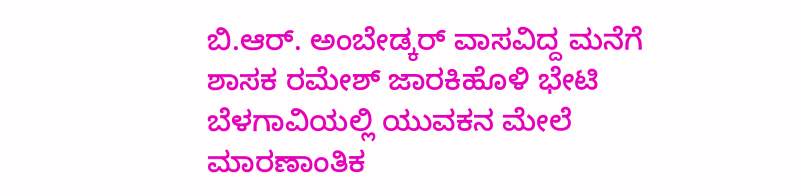ಬಿ.ಆರ್. ಅಂಬೇಡ್ಕರ್ ವಾಸವಿದ್ದ ಮನೆಗೆ ಶಾಸಕ ರಮೇಶ್ ಜಾರಕಿಹೊಳಿ ಭೇಟಿ
ಬೆಳಗಾವಿಯಲ್ಲಿ ಯುವಕನ ಮೇಲೆ ಮಾರಣಾಂತಿಕ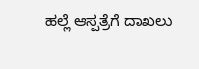ಹಲ್ಲೆ ಆಸ್ಪತ್ರೆಗೆ ದಾಖಲು